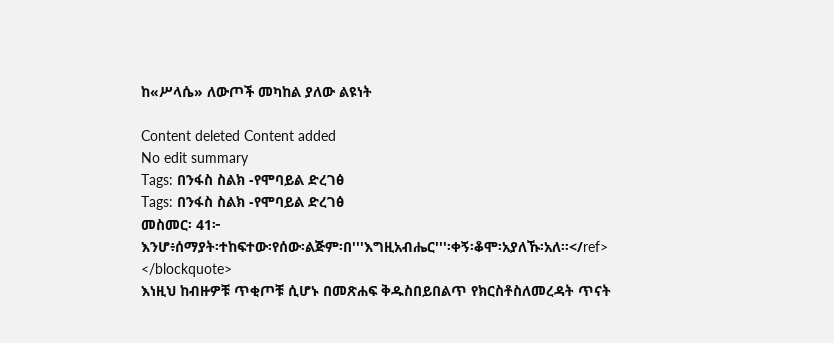ከ«ሥላሴ» ለውጦች መካከል ያለው ልዩነት

Content deleted Content added
No edit summary
Tags: በንፋስ ስልክ -የሞባይል ድረገፅ
Tags: በንፋስ ስልክ -የሞባይል ድረገፅ
መስመር፡ 41፦
እንሆ፥ሰማያት፡ተከፍተው፡የሰው፡ልጅም፡በ'''እግዚአብሔር'''፡ቀኝ፡ቆሞ፡አያለኹ፡አለ።</ref>
</blockquote>
እነዚህ ከብዙዎቹ ጥቂጦቹ ሲሆኑ በመጽሐፍ ቅዱስበይበልጥ የክርስቶስለመረዳት ጥናት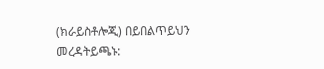(ክራይስቶሎጂ) በይበልጥይህን መረዳትይጫኑ: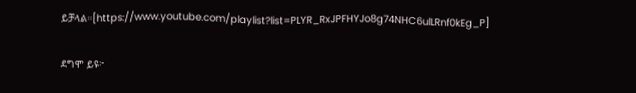ይቻላል።[https://www.youtube.com/playlist?list=PLYR_RxJPFHYJo8g74NHC6ulLRnf0kEg_P]

ደግሞ ይዩ፦